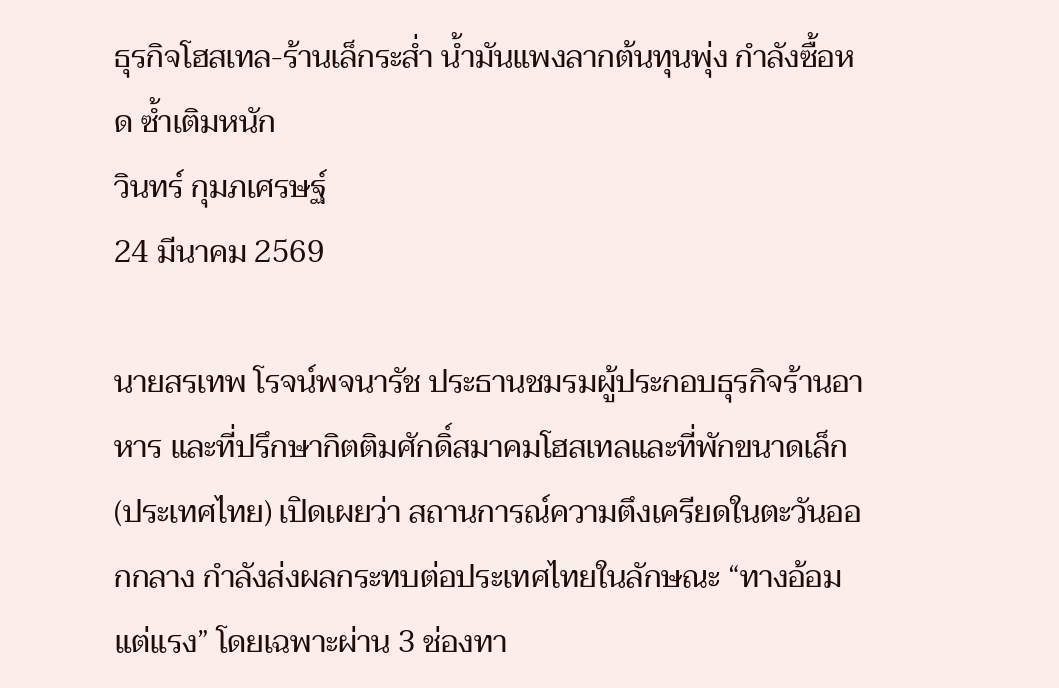ธุรกิจโฮสเทล-ร้านเล็กระส่ำ น้ำมันแพงลากต้นทุนพุ่ง กำลังซื้อหด ซ้ำเติมหนัก
วินทร์ กุมภเศรษฐ์
24 มีนาคม 2569

นายสรเทพ โรจน์พจนารัช ประธานชมรมผู้ประกอบธุรกิจร้านอาหาร และที่ปรึกษากิตติมศักดิ์สมาคมโฮสเทลและที่พักขนาดเล็ก (ประเทศไทย) เปิดเผยว่า สถานการณ์ความตึงเครียดในตะวันออกกลาง กำลังส่งผลกระทบต่อประเทศไทยในลักษณะ “ทางอ้อมแต่แรง” โดยเฉพาะผ่าน 3 ช่องทา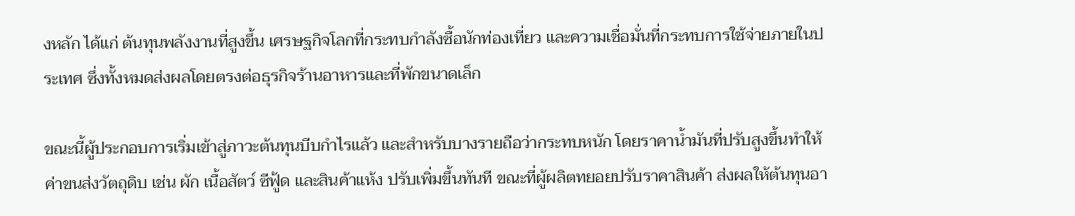งหลัก ได้แก่ ต้นทุนพลังงานที่สูงขึ้น เศรษฐกิจโลกที่กระทบกำลังซื้อนักท่องเที่ยว และความเชื่อมั่นที่กระทบการใช้จ่ายภายในประเทศ ซึ่งทั้งหมดส่งผลโดยตรงต่อธุรกิจร้านอาหารและที่พักขนาดเล็ก

ขณะนี้ผู้ประกอบการเริ่มเข้าสู่ภาวะต้นทุนบีบกำไรแล้ว และสำหรับบางรายถือว่ากระทบหนัก โดยราคาน้ำมันที่ปรับสูงขึ้นทำให้ค่าขนส่งวัตถุดิบ เช่น ผัก เนื้อสัตว์ ซีฟู้ด และสินค้าแห้ง ปรับเพิ่มขึ้นทันที ขณะที่ผู้ผลิตทยอยปรับราคาสินค้า ส่งผลให้ต้นทุนอา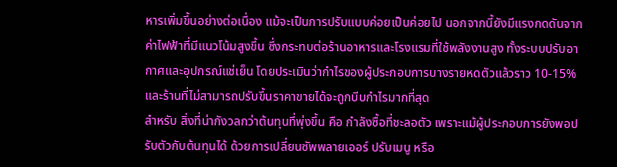หารเพิ่มขึ้นอย่างต่อเนื่อง แม้จะเป็นการปรับแบบค่อยเป็นค่อยไป นอกจากนี้ยังมีแรงกดดันจากค่าไฟฟ้าที่มีแนวโน้มสูงขึ้น ซึ่งกระทบต่อร้านอาหารและโรงแรมที่ใช้พลังงานสูง ทั้งระบบปรับอากาศและอุปกรณ์แช่เย็น โดยประเมินว่ากำไรของผู้ประกอบการบางรายหดตัวแล้วราว 10-15% และร้านที่ไม่สามารถปรับขึ้นราคาขายได้จะถูกบีบกำไรมากที่สุด
สำหรับ สิ่งที่น่ากังวลกว่าต้นทุนที่พุ่งขึ้น คือ กำลังซื้อที่ชะลอตัว เพราะแม้ผู้ประกอบการยังพอปรับตัวกับต้นทุนได้ ด้วยการเปลี่ยนซัพพลายเออร์ ปรับเมนู หรือ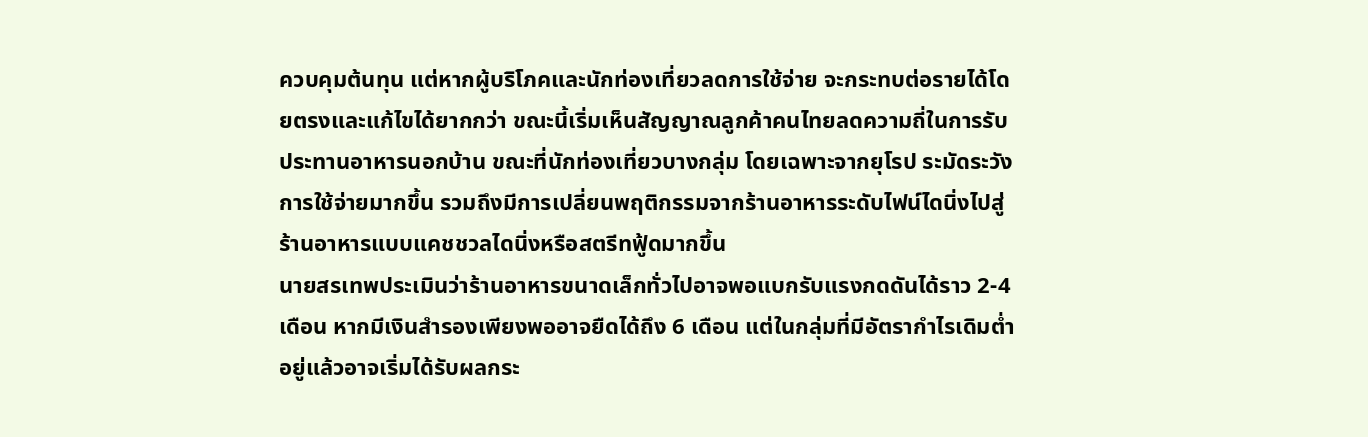ควบคุมต้นทุน แต่หากผู้บริโภคและนักท่องเที่ยวลดการใช้จ่าย จะกระทบต่อรายได้โดยตรงและแก้ไขได้ยากกว่า ขณะนี้เริ่มเห็นสัญญาณลูกค้าคนไทยลดความถี่ในการรับประทานอาหารนอกบ้าน ขณะที่นักท่องเที่ยวบางกลุ่ม โดยเฉพาะจากยุโรป ระมัดระวังการใช้จ่ายมากขึ้น รวมถึงมีการเปลี่ยนพฤติกรรมจากร้านอาหารระดับไฟน์ไดนิ่งไปสู่ร้านอาหารแบบแคชชวลไดนิ่งหรือสตรีทฟู้ดมากขึ้น
นายสรเทพประเมินว่าร้านอาหารขนาดเล็กทั่วไปอาจพอแบกรับแรงกดดันได้ราว 2-4 เดือน หากมีเงินสำรองเพียงพออาจยืดได้ถึง 6 เดือน แต่ในกลุ่มที่มีอัตรากำไรเดิมต่ำอยู่แล้วอาจเริ่มได้รับผลกระ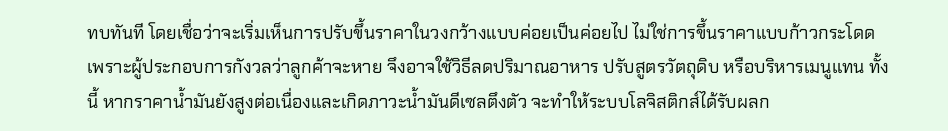ทบทันที โดยเชื่อว่าจะเริ่มเห็นการปรับขึ้นราคาในวงกว้างแบบค่อยเป็นค่อยไป ไม่ใช่การขึ้นราคาแบบก้าวกระโดด เพราะผู้ประกอบการกังวลว่าลูกค้าจะหาย จึงอาจใช้วิธีลดปริมาณอาหาร ปรับสูตรวัตถุดิบ หรือบริหารเมนูแทน ทั้งนี้ หากราคาน้ำมันยังสูงต่อเนื่องและเกิดภาวะน้ำมันดีเซลตึงตัว จะทำให้ระบบโลจิสติกส์ได้รับผลก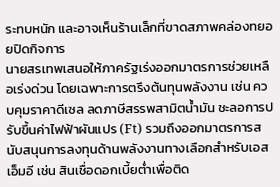ระทบหนัก และอาจเห็นร้านเล็กที่ขาดสภาพคล่องทยอยปิดกิจการ
นายสรเทพเสนอให้ภาครัฐเร่งออกมาตรการช่วยเหลือเร่งด่วน โดยเฉพาะการตรึงต้นทุนพลังงาน เช่น ควบคุมราคาดีเซล ลดภาษีสรรพสามิตน้ำมัน ชะลอการปรับขึ้นค่าไฟฟ้าผันแปร (Ft) รวมถึงออกมาตรการสนับสนุนการลงทุนด้านพลังงานทางเลือกสำหรับเอสเอ็มอี เช่น สินเชื่อดอกเบี้ยต่ำเพื่อติด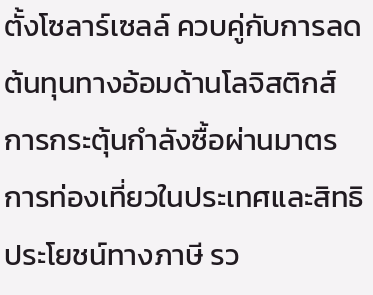ตั้งโซลาร์เซลล์ ควบคู่กับการลดต้นทุนทางอ้อมด้านโลจิสติกส์ การกระตุ้นกำลังซื้อผ่านมาตรการท่องเที่ยวในประเทศและสิทธิประโยชน์ทางภาษี รว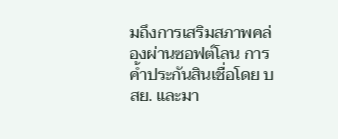มถึงการเสริมสภาพคล่องผ่านซอฟต์โลน การค้ำประกันสินเชื่อโดย บสย. และมา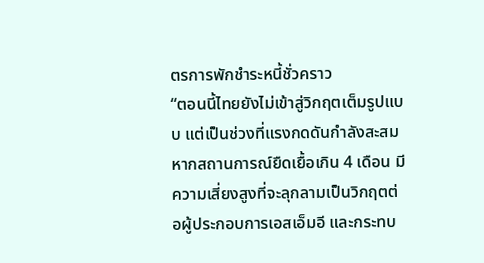ตรการพักชำระหนี้ชั่วคราว
“ตอนนี้ไทยยังไม่เข้าสู่วิกฤตเต็มรูปแบบ แต่เป็นช่วงที่แรงกดดันกำลังสะสม หากสถานการณ์ยืดเยื้อเกิน 4 เดือน มีความเสี่ยงสูงที่จะลุกลามเป็นวิกฤตต่อผู้ประกอบการเอสเอ็มอี และกระทบ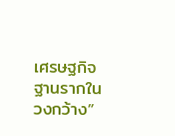เศรษฐกิจฐานรากในวงกว้าง”